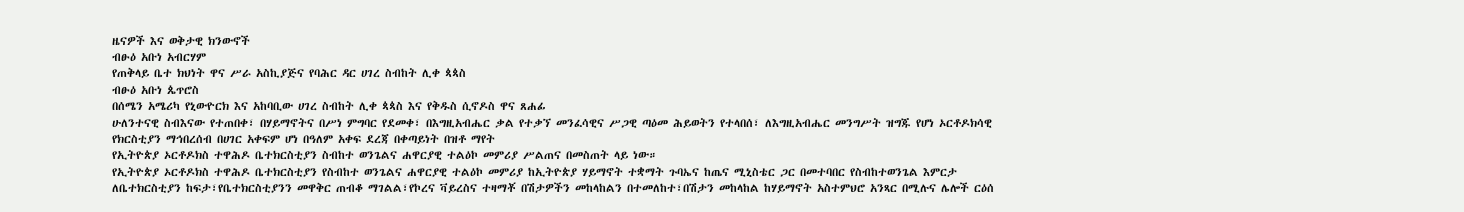ዜናዎች እና ወቅታዊ ክንውኖች
ብፁዕ አቡነ አብርሃም
የጠቅላይ ቤተ ክህነት ዋና ሥራ አስኪያጅና የባሕር ዳር ሀገረ ስብከት ሊቀ ጳጳስ
ብፁዕ አቡነ ጴጥሮስ
በሰሜን አሜሪካ የኒውዮርክ እና አከባቢው ሀገረ ስብከት ሊቀ ጳጳስ እና የቅዱስ ሲኖዶስ ዋና ጸሐፊ
ሁለንተናዊ ስብእናው የተጠበቀ፣ በሃይማኖትና በሥነ ምግባር የደመቀ፣ በእግዚአብሔር ቃል የተቃኘ መንፈሳዊና ሥጋዊ ጣዕመ ሕይወትን የተላበሰ፣ ለእግዚአብሔር መንግሥት ዝግጁ የሆነ ኦርቶዶክሳዊ የክርስቲያን ማኅበረሰብ በሀገር አቀፍም ሆነ በዓለም አቀፍ ደረጃ በቀጣይነት በዝቶ ማየት
የኢትዮጵያ ኦርቶዶክስ ተዋሕዶ ቤተክርስቲያን ስብከተ ወንጌልና ሐዋርያዊ ተልዕኮ መምሪያ ሥልጠና በመስጠት ላይ ነው።
የኢትዮጵያ ኦርቶዶክስ ተዋሕዶ ቤተክርስቲያን የስብከተ ወንጌልና ሐዋርያዊ ተልዕኮ መምሪያ ከኢትዮጵያ ሃይማኖት ተቋማት ጉባኤና ከጤና ሚኒስቴር ጋር በመተባበር የስብከተወንጌል እምርታ ለቤተክርስቲያን ከፍታ፣የቤተክርስቲያንን መዋቅር ጠብቆ ማገልል፣የኮረና ቫይረስና ተዛማቾ በሽታዎችን መከላከልን በተመለከተ፣በሽታን መከላከል ከሃይማኖት አስተምህሮ አንጻር በሚሉና ሌሎች ርዕሰ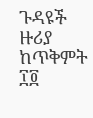ጉዳዩች ዙሪያ ከጥቅምት ፲፬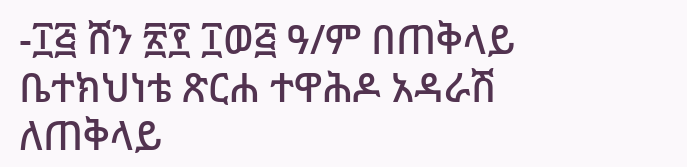-፲፭ ሸን ፳፻ ፲ወ፭ ዓ/ም በጠቅላይ ቤተክህነቴ ጽርሐ ተዋሕዶ አዳራሽ ለጠቅላይ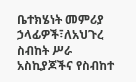ቤተክሄነት መምሪያ ኃላፊዎች፣ለአህጉረ ስብከት ሥራ አስኪያጆችና የስብከተ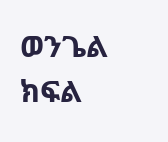ወንጌል ክፍል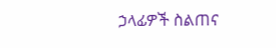ኃላፊዎች ስልጠና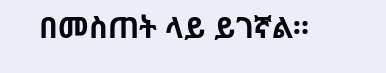በመስጠት ላይ ይገኛል።